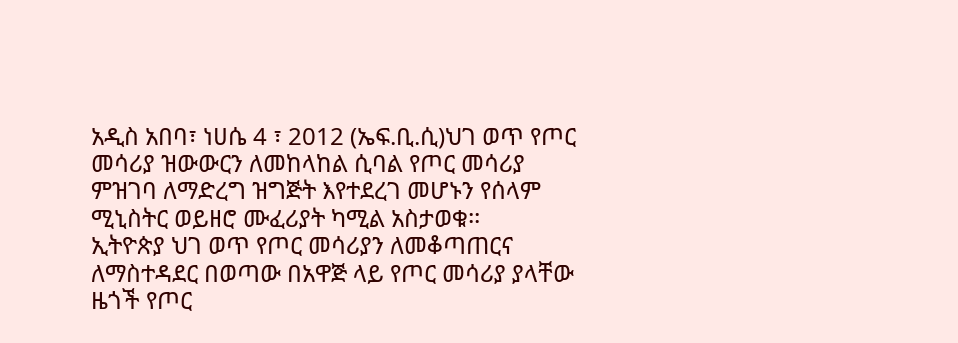አዲስ አበባ፣ ነሀሴ 4 ፣ 2012 (ኤፍ.ቢ.ሲ)ህገ ወጥ የጦር መሳሪያ ዝውውርን ለመከላከል ሲባል የጦር መሳሪያ ምዝገባ ለማድረግ ዝግጅት እየተደረገ መሆኑን የሰላም ሚኒስትር ወይዘሮ ሙፈሪያት ካሚል አስታወቁ፡፡
ኢትዮጵያ ህገ ወጥ የጦር መሳሪያን ለመቆጣጠርና ለማስተዳደር በወጣው በአዋጅ ላይ የጦር መሳሪያ ያላቸው ዜጎች የጦር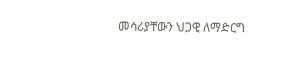መሳሪያቸውን ህጋዊ ለማድርግ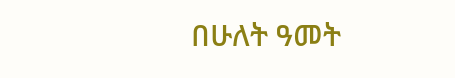በሁለት ዓመት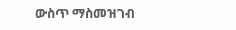ውስጥ ማስመዝገብ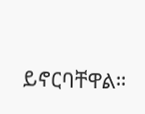ይኖርባቸዋል።